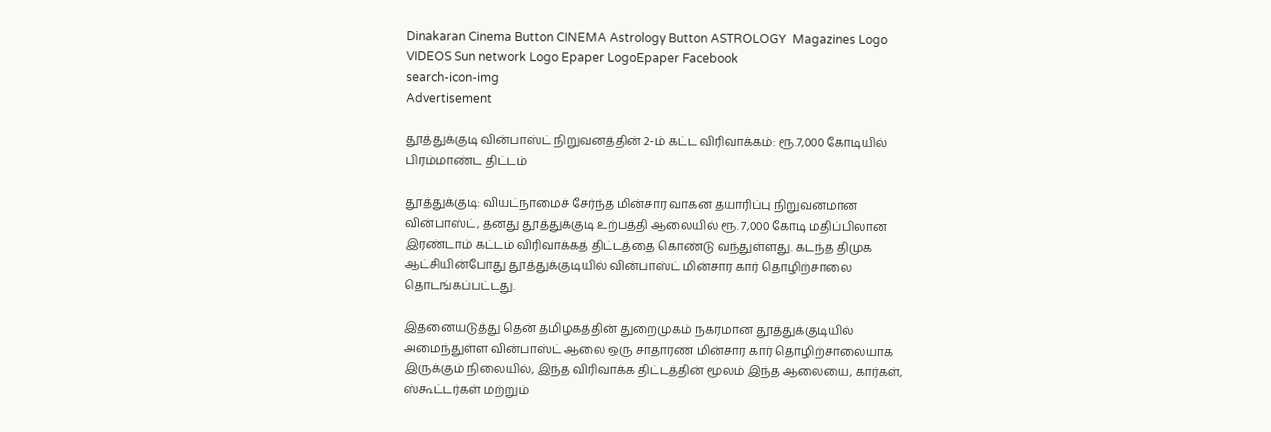Dinakaran Cinema Button CINEMA Astrology Button ASTROLOGY  Magazines Logo VIDEOS Sun network Logo Epaper LogoEpaper Facebook
search-icon-img
Advertisement

தூத்துக்குடி வின்பாஸ்ட் நிறுவனத்தின் 2-ம் கட்ட விரிவாக்கம்: ரூ.7,000 கோடியில் பிரம்மாண்ட திட்டம்

தூத்துக்குடி: வியட்நாமைச் சேர்ந்த மின்சார வாகன தயாரிப்பு நிறுவனமான வின்பாஸ்ட், தனது தூத்துக்குடி உற்பத்தி ஆலையில் ரூ. 7,000 கோடி மதிப்பிலான இரண்டாம் கட்டம் விரிவாக்கத் திட்டத்தை கொண்டு வந்துள்ளது. கடந்த திமுக ஆட்சியின்போது தூத்துக்குடியில் வின்பாஸ்ட் மின்சார கார் தொழிற்சாலை தொடங்கப்பட்டது.

இதனையடுத்து தென் தமிழகத்தின் துறைமுகம் நகரமான தூத்துக்குடியில் அமைந்துள்ள வின்பாஸ்ட் ஆலை ஒரு சாதாரண மின்சார கார் தொழிற்சாலையாக இருக்கும் நிலையில், இந்த விரிவாக்க திட்டத்தின் மூலம் இந்த ஆலையை, கார்கள், ஸ்கூட்டர்கள் மற்றும்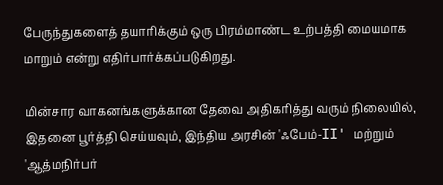பேருந்துகளைத் தயாரிக்கும் ஒரு பிரம்மாண்ட உற்பத்தி மையமாக மாறும் என்று எதிர்பார்க்கப்படுகிறது.

மின்சார வாகனங்களுக்கான தேவை அதிகரித்து வரும் நிலையில், இதனை பூர்த்தி செய்யவும், இந்திய அரசின் 'ஃபேம்-II' மற்றும் 'ஆத்மநிர்பர்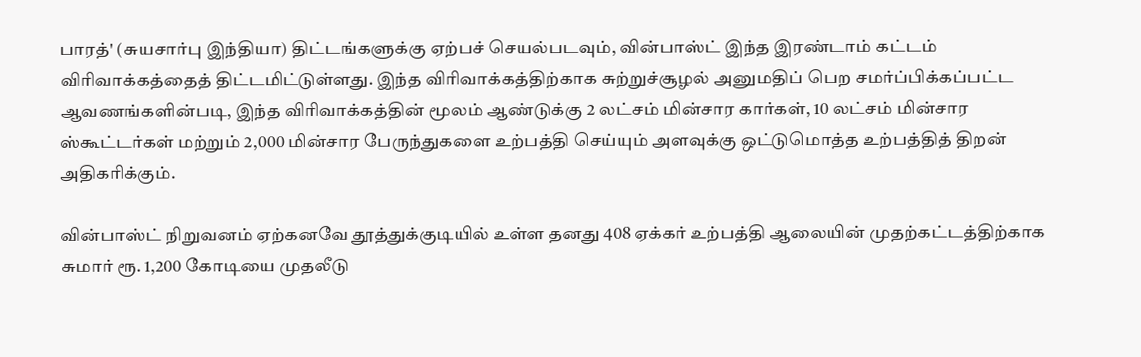பாரத்' (சுயசார்பு இந்தியா) திட்டங்களுக்கு ஏற்பச் செயல்படவும், வின்பாஸ்ட் இந்த இரண்டாம் கட்டம் விரிவாக்கத்தைத் திட்டமிட்டுள்ளது. இந்த விரிவாக்கத்திற்காக சுற்றுச்சூழல் அனுமதிப் பெற சமர்ப்பிக்கப்பட்ட ஆவணங்களின்படி, இந்த விரிவாக்கத்தின் மூலம் ஆண்டுக்கு 2 லட்சம் மின்சார கார்கள், 10 லட்சம் மின்சார ஸ்கூட்டர்கள் மற்றும் 2,000 மின்சார பேருந்துகளை உற்பத்தி செய்யும் அளவுக்கு ஒட்டுமொத்த உற்பத்தித் திறன் அதிகரிக்கும்.

வின்பாஸ்ட் நிறுவனம் ஏற்கனவே தூத்துக்குடியில் உள்ள தனது 408 ஏக்கர் உற்பத்தி ஆலையின் முதற்கட்டத்திற்காக சுமார் ரூ. 1,200 கோடியை முதலீடு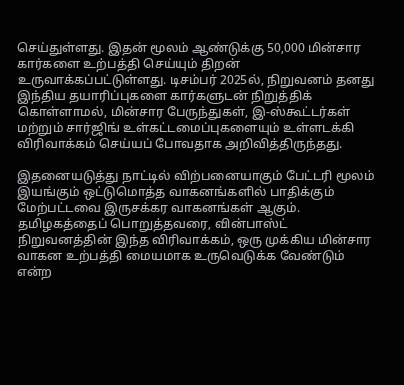செய்துள்ளது. இதன் மூலம் ஆண்டுக்கு 50,000 மின்சார கார்களை உற்பத்தி செய்யும் திறன் உருவாக்கப்பட்டுள்ளது. டிசம்பர் 2025ல், நிறுவனம் தனது இந்திய தயாரிப்புகளை கார்களுடன் நிறுத்திக் கொள்ளாமல், மின்சார பேருந்துகள், இ-ஸ்கூட்டர்கள் மற்றும் சார்ஜிங் உள்கட்டமைப்புகளையும் உள்ளடக்கி விரிவாக்கம் செய்யப் போவதாக அறிவித்திருந்தது.

இதனையடுத்து நாட்டில் விற்பனையாகும் பேட்டரி மூலம் இயங்கும் ஒட்டுமொத்த வாகனங்களில் பாதிக்கும் மேற்பட்டவை இருசக்கர வாகனங்கள் ஆகும். தமிழகத்தைப் பொறுத்தவரை, வின்பாஸ்ட் நிறுவனத்தின் இந்த விரிவாக்கம், ஒரு முக்கிய மின்சார வாகன உற்பத்தி மையமாக உருவெடுக்க வேண்டும் என்ற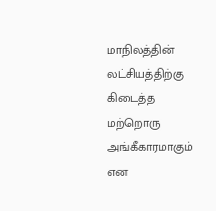மாநிலத்தின் லட்சியத்திற்கு கிடைத்த மற்றொரு அங்கீகாரமாகும் என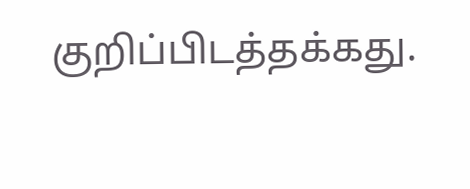குறிப்பிடத்தக்கது.